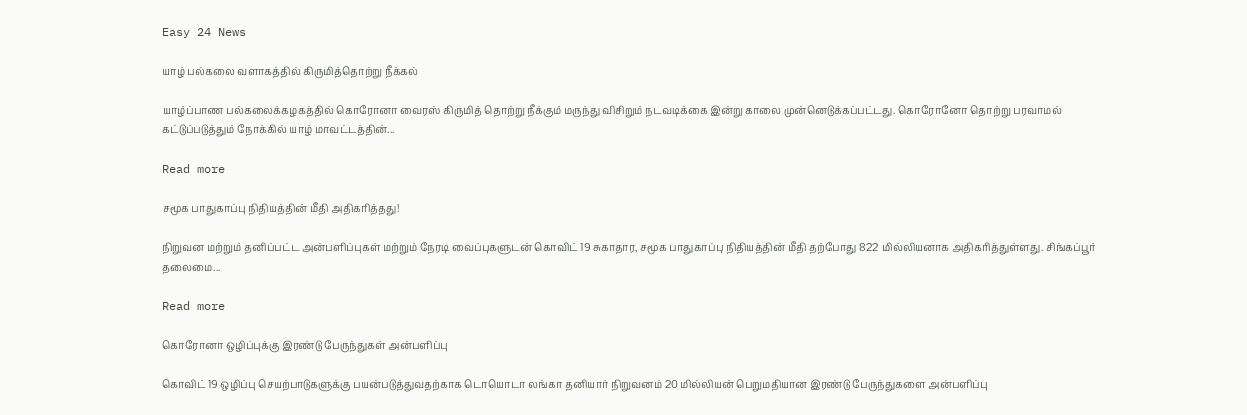Easy 24 News

யாழ் பல்கலை வளாகத்தில் கிருமித்தொற்று நீக்கல்

யாழ்ப்பாண பல்கலைக்கழகத்தில் கொரோனா வைரஸ் கிருமித் தொற்று நீக்கும் மருந்து விசிறும் நடவடிக்கை இன்று காலை முன்னெடுக்கப்பட்டது. கொரோனோ தொற்று பரவாமல் கட்டுப்படுத்தும் நோக்கில் யாழ் மாவட்டத்தின்...

Read more

சமூக பாதுகாப்பு நிதியத்தின் மீதி அதிகரித்தது!

நிறுவன மற்றும் தனிப்பட்ட அன்பளிப்புகள் மற்றும் நேரடி வைப்புகளுடன் கொவிட் 19 சுகாதார, சமூக பாதுகாப்பு நிதியத்தின் மீதி தற்போது 822 மில்லியனாக அதிகரித்துள்ளது. சிங்கப்பூர் தலைமை...

Read more

கொரோனா ஒழிப்புக்கு இரண்டு பேருந்துகள் அன்பளிப்பு

கொவிட் 19 ஒழிப்பு செயற்பாடுகளுக்கு பயன்படுத்துவதற்காக டொயொடா லங்கா தனியார் நிறுவனம் 20 மில்லியன் பெறுமதியான இரண்டு பேருந்துகளை அன்பளிப்பு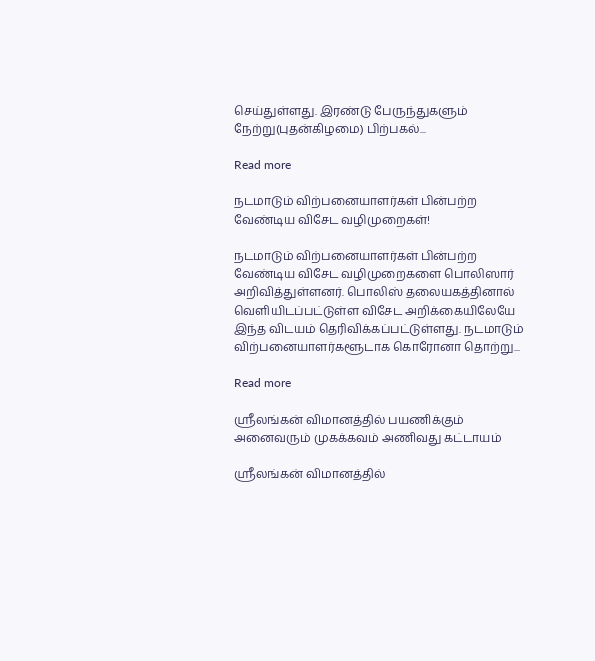செய்துள்ளது. இரண்டு பேருந்துகளும் நேற்று(புதன்கிழமை) பிற்பகல்...

Read more

நடமாடும் விற்பனையாளர்கள் பின்பற்ற வேண்டிய விசேட வழிமுறைகள்!

நடமாடும் விற்பனையாளர்கள் பின்பற்ற வேண்டிய விசேட வழிமுறைகளை பொலிஸார் அறிவித்துள்ளனர். பொலிஸ் தலையகத்தினால் வெளியிடப்பட்டுள்ள விசேட அறிக்கையிலேயே இந்த விடயம் தெரிவிக்கப்பட்டுள்ளது. நடமாடும் விற்பனையாளர்களூடாக கொரோனா தொற்று...

Read more

ஶ்ரீலங்கன் விமானத்தில் பயணிக்கும் அனைவரும் முகக்கவம் அணிவது கட்டாயம்

ஶ்ரீலங்கன் விமானத்தில்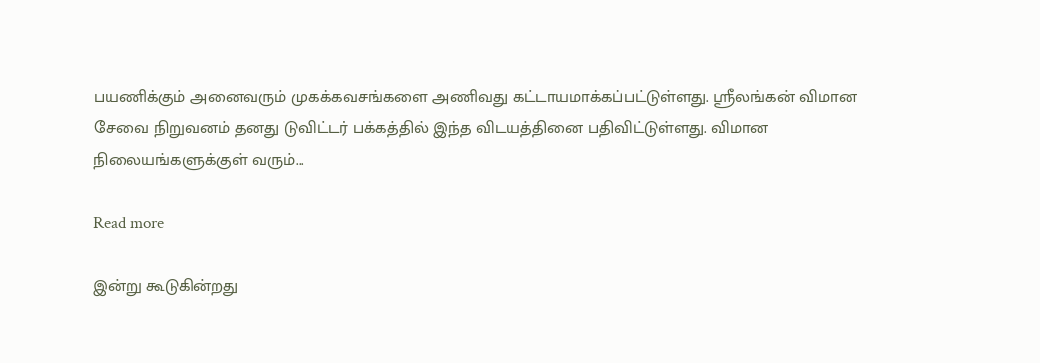பயணிக்கும் அனைவரும் முகக்கவசங்களை அணிவது கட்டாயமாக்கப்பட்டுள்ளது. ஶ்ரீலங்கன் விமான சேவை நிறுவனம் தனது டுவிட்டர் பக்கத்தில் இந்த விடயத்தினை பதிவிட்டுள்ளது. விமான நிலையங்களுக்குள் வரும்...

Read more

இன்று கூடுகின்றது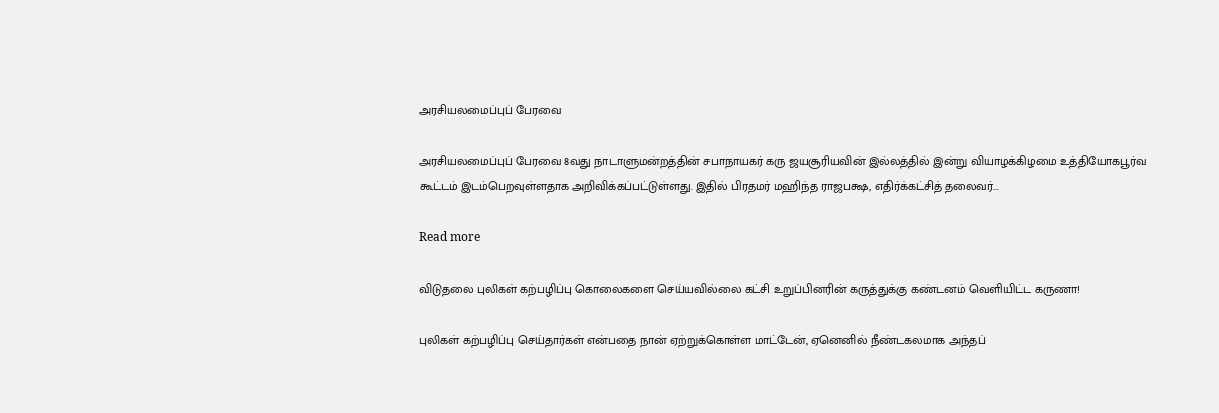அரசியலமைப்புப் பேரவை

அரசியலமைப்புப் பேரவை 8வது நாடாளுமன்றத்தின் சபாநாயகர் கரு ஜயசூரியவின் இல்லத்தில் இன்று வியாழக்கிழமை உத்தியோகபூர்வ கூட்டம் இடம்பெறவுள்ளதாக அறிவிக்கப்பட்டுள்ளது. இதில் பிரதமர் மஹிந்த ராஜபக்ஷ, எதிர்க்கட்சித் தலைவர்...

Read more

விடுதலை புலிகள் கற்பழிப்பு கொலைகளை செய்யவில்லை கட்சி உறுப்பினரின் கருத்துக்கு கண்டனம் வெளியிட்ட கருணா!

புலிகள் கற்பழிப்பு செய்தார்கள் என்பதை நான் ஏற்றுக்கொள்ள மாட்டேன், ஏனெனில் நீண்டகலமாக அந்தப்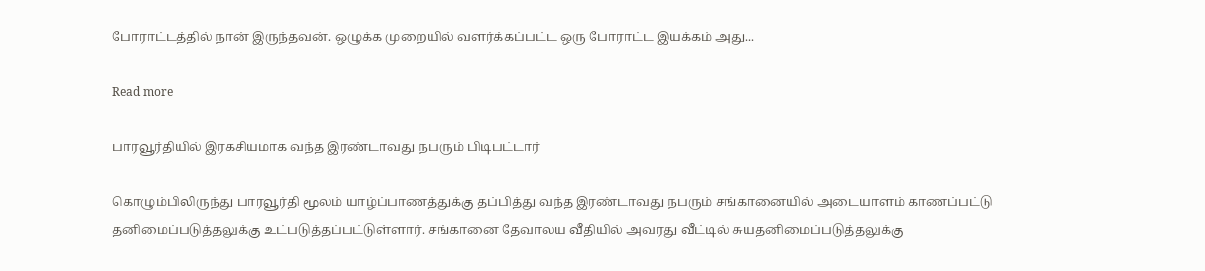போராட்டத்தில் நான் இருந்தவன். ஒழுக்க முறையில் வளர்க்கப்பட்ட ஒரு போராட்ட இயக்கம் அது...

Read more

பாரவூர்தியில் இரகசியமாக வந்த இரண்டாவது நபரும் பிடிபட்டார்

கொழும்பிலிருந்து பாரவூர்தி மூலம் யாழ்ப்பாணத்துக்கு தப்பித்து வந்த இரண்டாவது நபரும் சங்கானையில் அடையாளம் காணப்பட்டு தனிமைப்படுத்தலுக்கு உட்படுத்தப்பட்டுள்ளார். சங்கானை தேவாலய வீதியில் அவரது வீட்டில் சுயதனிமைப்படுத்தலுக்கு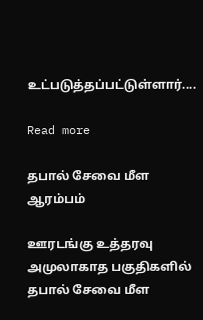உட்படுத்தப்பட்டுள்ளார்....

Read more

தபால் சேவை மீள ஆரம்பம்

ஊரடங்கு உத்தரவு அமுலாகாத பகுதிகளில் தபால் சேவை மீள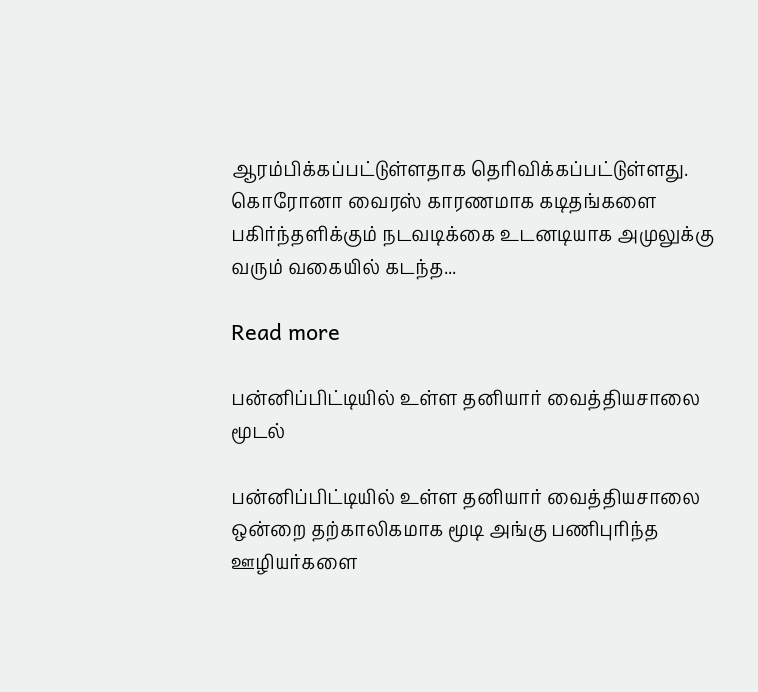ஆரம்பிக்கப்பட்டுள்ளதாக தெரிவிக்கப்பட்டுள்ளது. கொரோனா வைரஸ் காரணமாக கடிதங்களை பகிர்ந்தளிக்கும் நடவடிக்கை உடனடியாக அமுலுக்கு வரும் வகையில் கடந்த...

Read more

பன்னிப்பிட்டியில் உள்ள தனியார் வைத்தியசாலை மூடல்

பன்னிப்பிட்டியில் உள்ள தனியார் வைத்தியசாலை ஒன்றை தற்காலிகமாக மூடி அங்கு பணிபுரிந்த ஊழியர்களை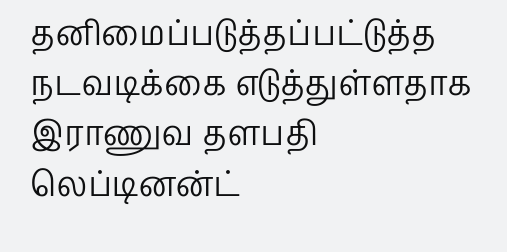தனிமைப்படுத்தப்பட்டுத்த நடவடிக்கை எடுத்துள்ளதாக இராணுவ தளபதி லெப்டினன்ட்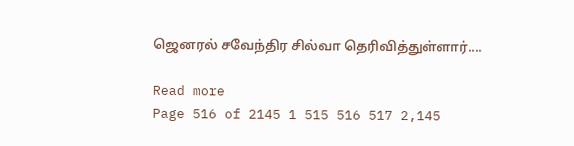ஜெனரல் சவேந்திர சில்வா தெரிவித்துள்ளார்....

Read more
Page 516 of 2145 1 515 516 517 2,145